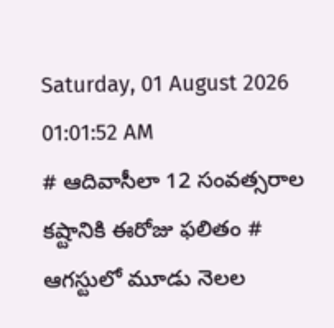Saturday, 01 August 2026 01:01:52 AM
# ఆదివాసీలా 12 సంవత్సరాల కష్టానికి ఈరోజు ఫలితం # ఆగస్టులో మూడు నెలల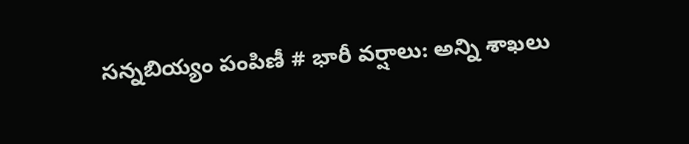సన్నబియ్యం పంపిణీ # భారీ వర్షాలు: అన్ని శాఖలు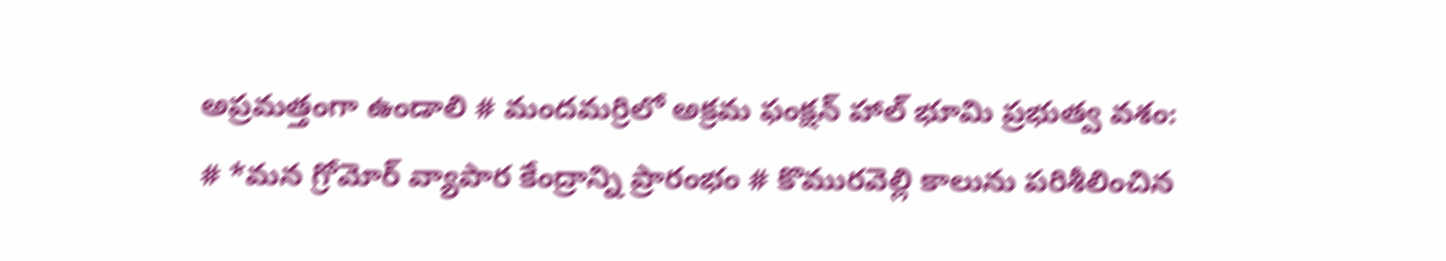అప్రమత్తంగా ఉండాలి # మందమర్రిలో అక్రమ ఫంక్షన్ హాల్ భూమి ప్రభుత్వ వశం: # *మన గ్రోమోర్ వ్యాపార కేంద్రాన్ని ప్రారంభం # కొమురవెల్లి కాలును పరిశీలించిన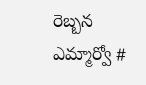రెబ్బన ఎమ్మార్వో #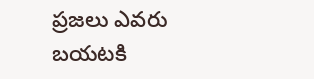ప్రజలు ఎవరు బయటకి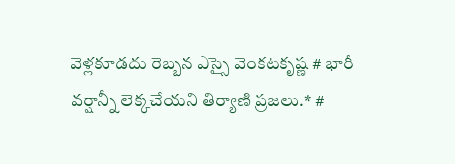వెళ్లకూడదు రెబ్బన ఎస్సై వెంకటకృష్ణ # భారీ వర్షాన్నీ లెక్కచేయని తిర్యాణి ప్రజలు.* #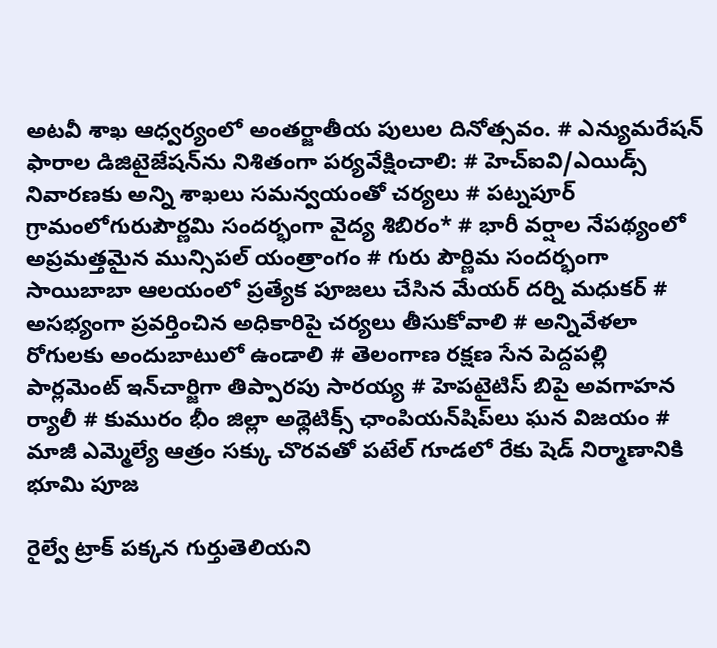అటవీ శాఖ ఆధ్వర్యంలో అంతర్జాతీయ పులుల దినోత్సవం. # ఎన్యుమరేషన్ ఫారాల డిజిటైజేషన్‌ను నిశితంగా పర్యవేక్షించాలి: # హెచ్ఐవి/ఎయిడ్స్ నివారణకు అన్ని శాఖలు సమన్వయంతో చర్యలు # పట్నపూర్ గ్రామంలోగురుపౌర్ణమి సందర్భంగా వైద్య శిబిరం* # భారీ వర్షాల నేపథ్యంలో అప్రమత్తమైన మున్సిపల్ యంత్రాంగం # గురు పౌర్ణిమ సందర్భంగా సాయిబాబా ఆలయంలో ప్రత్యేక పూజలు చేసిన మేయర్ దర్ని మధుకర్ # అసభ్యంగా ప్రవర్తించిన అధికారిపై చర్యలు తీసుకోవాలి # అన్నివేళలా రోగులకు అందుబాటులో ఉండాలి # తెలంగాణ రక్షణ సేన పెద్దపల్లి పార్లమెంట్ ఇన్‌చార్జిగా తిప్పారపు సారయ్య # హెపటైటిస్ బిపై అవగాహన ర్యాలీ # కుమురం భీం జిల్లా అథ్లెటిక్స్ ఛాంపియన్‌షిప్‌లు ఘన విజయం # మాజీ ఎమ్మెల్యే ఆత్రం సక్కు చొరవతో పటేల్ గూడలో రేకు షెడ్ నిర్మాణానికి భూమి పూజ

రైల్వే ట్రాక్ పక్కన గుర్తుతెలియని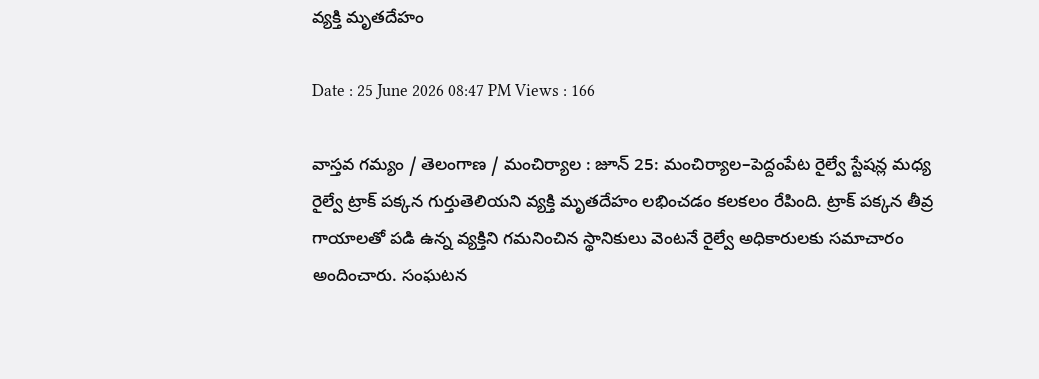వ్యక్తి మృతదేహం

Date : 25 June 2026 08:47 PM Views : 166

వాస్తవ గమ్యం / తెలంగాణ / మంచిర్యాల : జూన్ 25: మంచిర్యాల–పెద్దంపేట రైల్వే స్టేషన్ల మధ్య రైల్వే ట్రాక్ పక్కన గుర్తుతెలియని వ్యక్తి మృతదేహం లభించడం కలకలం రేపింది. ట్రాక్ పక్కన తీవ్ర గాయాలతో పడి ఉన్న వ్యక్తిని గమనించిన స్థానికులు వెంటనే రైల్వే అధికారులకు సమాచారం అందించారు. సంఘటన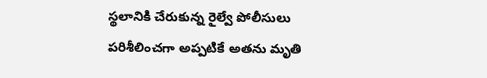స్థలానికి చేరుకున్న రైల్వే పోలీసులు పరిశీలించగా అప్పటికే అతను మృతి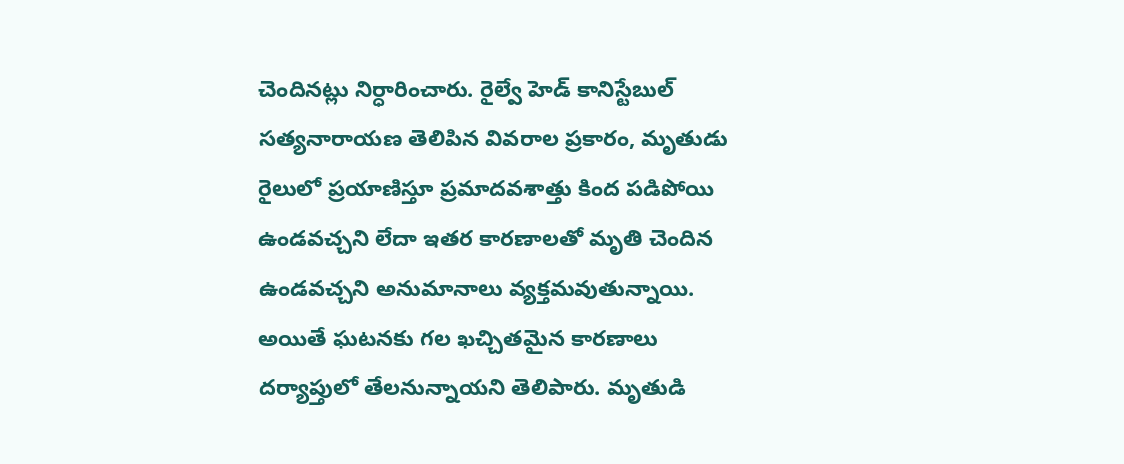చెందినట్లు నిర్ధారించారు. రైల్వే హెడ్ కానిస్టేబుల్ సత్యనారాయణ తెలిపిన వివరాల ప్రకారం, మృతుడు రైలులో ప్రయాణిస్తూ ప్రమాదవశాత్తు కింద పడిపోయి ఉండవచ్చని లేదా ఇతర కారణాలతో మృతి చెందిన ఉండవచ్చని అనుమానాలు వ్యక్తమవుతున్నాయి. అయితే ఘటనకు గల ఖచ్చితమైన కారణాలు దర్యాప్తులో తేలనున్నాయని తెలిపారు. మృతుడి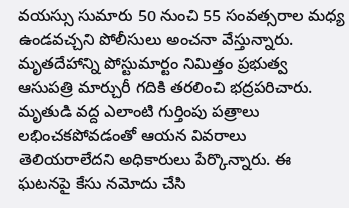వయస్సు సుమారు 50 నుంచి 55 సంవత్సరాల మధ్య ఉండవచ్చని పోలీసులు అంచనా వేస్తున్నారు. మృతదేహాన్ని పోస్టుమార్టం నిమిత్తం ప్రభుత్వ ఆసుపత్రి మార్చురీ గదికి తరలించి భద్రపరిచారు. మృతుడి వద్ద ఎలాంటి గుర్తింపు పత్రాలు లభించకపోవడంతో ఆయన వివరాలు తెలియరాలేదని అధికారులు పేర్కొన్నారు. ఈ ఘటనపై కేసు నమోదు చేసి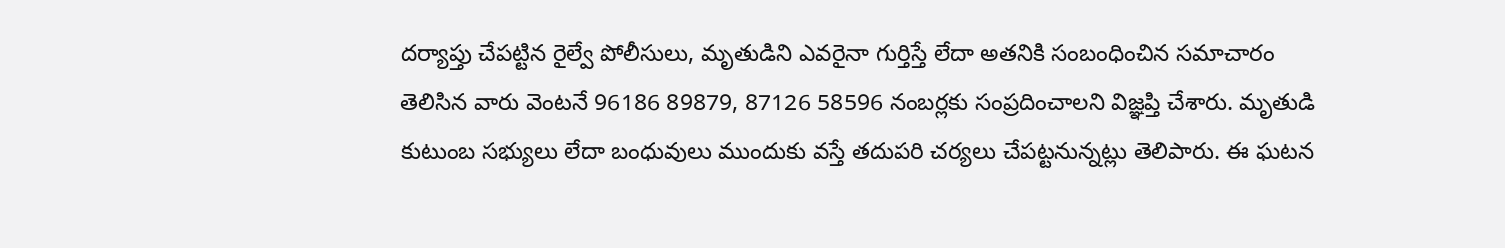దర్యాప్తు చేపట్టిన రైల్వే పోలీసులు, మృతుడిని ఎవరైనా గుర్తిస్తే లేదా అతనికి సంబంధించిన సమాచారం తెలిసిన వారు వెంటనే 96186 89879, 87126 58596 నంబర్లకు సంప్రదించాలని విజ్ఞప్తి చేశారు. మృతుడి కుటుంబ సభ్యులు లేదా బంధువులు ముందుకు వస్తే తదుపరి చర్యలు చేపట్టనున్నట్లు తెలిపారు. ఈ ఘటన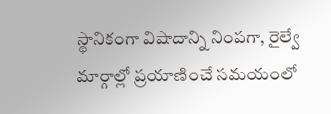స్థానికంగా విషాదాన్ని నింపగా, రైల్వే మార్గాల్లో ప్రయాణించే సమయంలో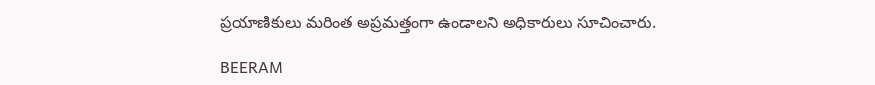ప్రయాణికులు మరింత అప్రమత్తంగా ఉండాలని అధికారులు సూచించారు.

BEERAM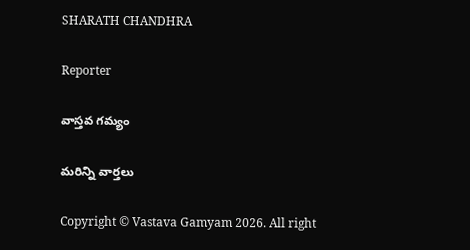SHARATH CHANDHRA

Reporter

వాస్తవ గమ్యం

మరిన్ని వార్తలు

Copyright © Vastava Gamyam 2026. All right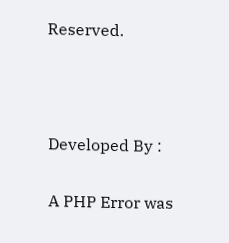Reserved.



Developed By :

A PHP Error was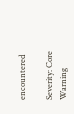encountered

Severity: Core Warning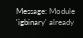Message: Module 'igbinary' already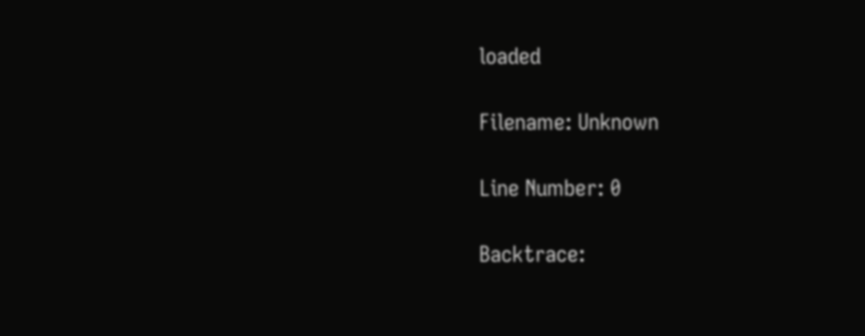loaded

Filename: Unknown

Line Number: 0

Backtrace: